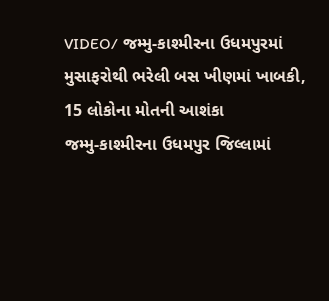VIDEO/ જમ્મુ-કાશ્મીરના ઉધમપુરમાં મુસાફરોથી ભરેલી બસ ખીણમાં ખાબકી, 15 લોકોના મોતની આશંકા
જમ્મુ-કાશ્મીરના ઉધમપુર જિલ્લામાં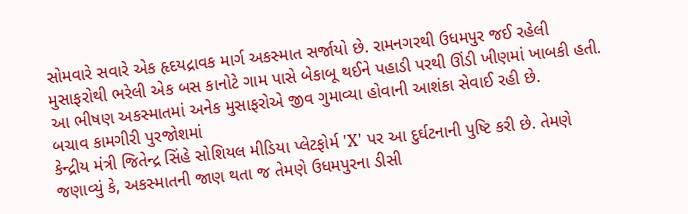સોમવારે સવારે એક હૃદયદ્રાવક માર્ગ અકસ્માત સર્જાયો છે. રામનગરથી ઉધમપુર જઈ રહેલી મુસાફરોથી ભરેલી એક બસ કાનોટે ગામ પાસે બેકાબૂ થઈને પહાડી પરથી ઊંડી ખીણમાં ખાબકી હતી. આ ભીષણ અકસ્માતમાં અનેક મુસાફરોએ જીવ ગુમાવ્યા હોવાની આશંકા સેવાઈ રહી છે.
બચાવ કામગીરી પુરજોશમાં
કેન્દ્રીય મંત્રી જિતેન્દ્ર સિંહે સોશિયલ મીડિયા પ્લેટફોર્મ 'X' પર આ દુર્ઘટનાની પુષ્ટિ કરી છે. તેમણે જણાવ્યું કે, અકસ્માતની જાણ થતા જ તેમણે ઉધમપુરના ડીસી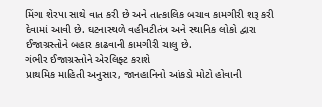મિંગા શેરપા સાથે વાત કરી છે અને તાત્કાલિક બચાવ કામગીરી શરૂ કરી દેવામાં આવી છે. ઘટનાસ્થળે વહીવટીતંત્ર અને સ્થાનિક લોકો દ્વારા ઈજાગ્રસ્તોને બહાર કાઢવાની કામગીરી ચાલુ છે.
ગંભીર ઈજાગ્રસ્તોને એરલિફ્ટ કરાશે
પ્રાથમિક માહિતી અનુસાર, જાનહાનિનો આંકડો મોટો હોવાની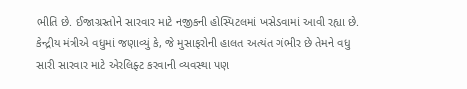ભીતિ છે. ઈજાગ્રસ્તોને સારવાર માટે નજીકની હોસ્પિટલમાં ખસેડવામાં આવી રહ્યા છે. કેન્દ્રીય મંત્રીએ વધુમાં જણાવ્યું કે, જે મુસાફરોની હાલત અત્યંત ગંભીર છે તેમને વધુ સારી સારવાર માટે એરલિફ્ટ કરવાની વ્યવસ્થા પણ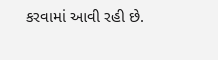કરવામાં આવી રહી છે.